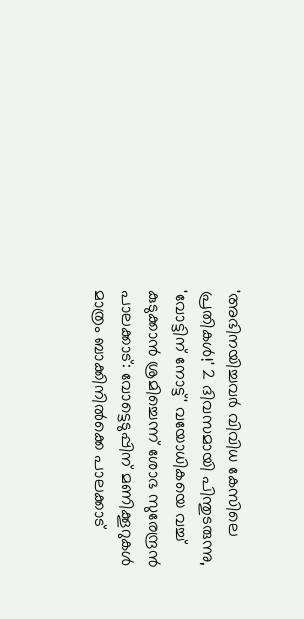'അഭിനയിച്ചവർ വിവിധ കേസിലെ പ്രതികൾ!' 2 ദിവസമായി പിന്തുടരുന്നു, 'വോട്ടിന് നോട്ട്' വയോധികയെ വച്ച് കുടുക്കാൻ ശ്രമിച്ചെന്ന് ശോഭ സുരേന്ദ്രൻ
പാലക്കാട്: വോട്ടെടുപ്പിന് മണിക്കൂറുകൾ മാത്രം ബാക്കിനിൽക്കെ പാലക്കാട്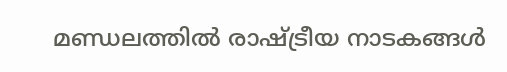മണ്ഡലത്തിൽ രാഷ്ട്രീയ നാടകങ്ങൾ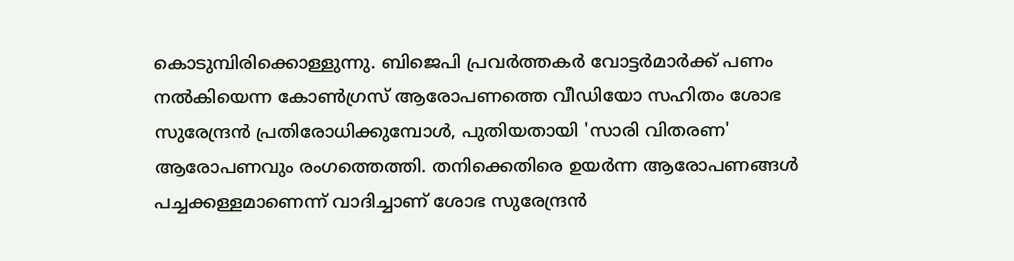കൊടുമ്പിരിക്കൊള്ളുന്നു. ബിജെപി പ്രവർത്തകർ വോട്ടർമാർക്ക് പണം നൽകിയെന്ന കോൺഗ്രസ് ആരോപണത്തെ വീഡിയോ സഹിതം ശോഭ സുരേന്ദ്രൻ പ്രതിരോധിക്കുമ്പോൾ, പുതിയതായി 'സാരി വിതരണ' ആരോപണവും രംഗത്തെത്തി. തനിക്കെതിരെ ഉയർന്ന ആരോപണങ്ങൾ പച്ചക്കള്ളമാണെന്ന് വാദിച്ചാണ് ശോഭ സുരേന്ദ്രൻ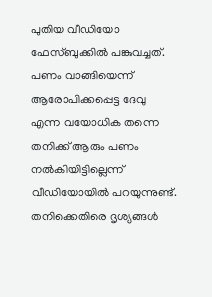പുതിയ വീഡിയോ ഫേസ്ബുക്കിൽ പങ്കുവച്ചത്.
പണം വാങ്ങിയെന്ന് ആരോപിക്കപ്പെട്ട ദേവു എന്ന വയോധിക തന്നെ തനിക്ക് ആരും പണം നൽകിയിട്ടില്ലെന്ന് വീഡിയോയിൽ പറയുന്നുണ്ട്. തനിക്കെതിരെ ദൃശ്യങ്ങൾ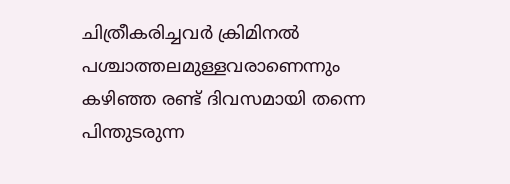ചിത്രീകരിച്ചവർ ക്രിമിനൽ പശ്ചാത്തലമുള്ളവരാണെന്നും കഴിഞ്ഞ രണ്ട് ദിവസമായി തന്നെ പിന്തുടരുന്ന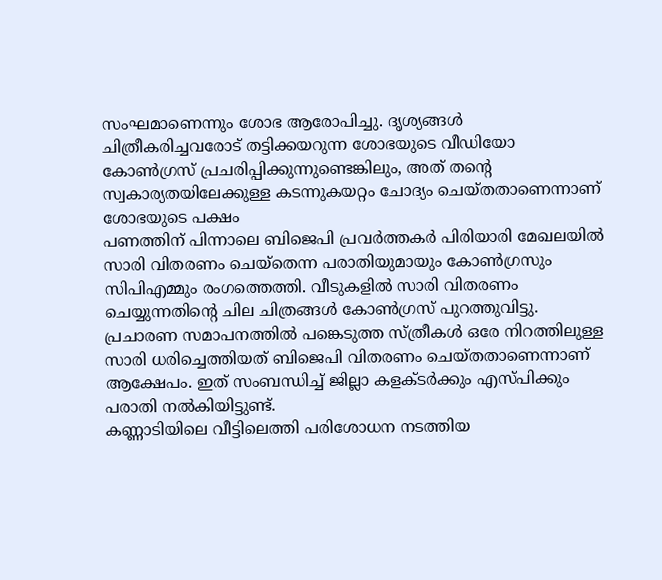സംഘമാണെന്നും ശോഭ ആരോപിച്ചു. ദൃശ്യങ്ങൾ ചിത്രീകരിച്ചവരോട് തട്ടിക്കയറുന്ന ശോഭയുടെ വീഡിയോ കോൺഗ്രസ് പ്രചരിപ്പിക്കുന്നുണ്ടെങ്കിലും, അത് തന്റെ സ്വകാര്യതയിലേക്കുള്ള കടന്നുകയറ്റം ചോദ്യം ചെയ്തതാണെന്നാണ് ശോഭയുടെ പക്ഷം
പണത്തിന് പിന്നാലെ ബിജെപി പ്രവർത്തകർ പിരിയാരി മേഖലയിൽ സാരി വിതരണം ചെയ്തെന്ന പരാതിയുമായും കോൺഗ്രസും സിപിഎമ്മും രംഗത്തെത്തി. വീടുകളിൽ സാരി വിതരണം ചെയ്യുന്നതിന്റെ ചില ചിത്രങ്ങൾ കോൺഗ്രസ് പുറത്തുവിട്ടു. പ്രചാരണ സമാപനത്തിൽ പങ്കെടുത്ത സ്ത്രീകൾ ഒരേ നിറത്തിലുള്ള സാരി ധരിച്ചെത്തിയത് ബിജെപി വിതരണം ചെയ്തതാണെന്നാണ് ആക്ഷേപം. ഇത് സംബന്ധിച്ച് ജില്ലാ കളക്ടർക്കും എസ്പിക്കും പരാതി നൽകിയിട്ടുണ്ട്.
കണ്ണാടിയിലെ വീട്ടിലെത്തി പരിശോധന നടത്തിയ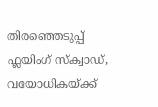തിരഞ്ഞെടുപ്പ് ഫ്ലയിംഗ് സ്ക്വാഡ്, വയോധികയ്ക്ക്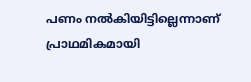പണം നൽകിയിട്ടില്ലെന്നാണ് പ്രാഥമികമായി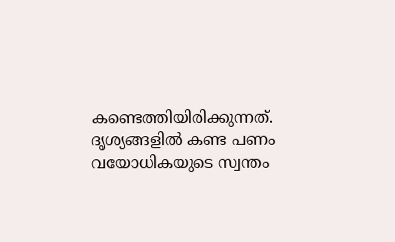കണ്ടെത്തിയിരിക്കുന്നത്. ദൃശ്യങ്ങളിൽ കണ്ട പണം വയോധികയുടെ സ്വന്തം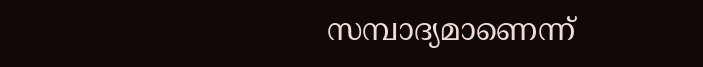സമ്പാദ്യമാണെന്ന്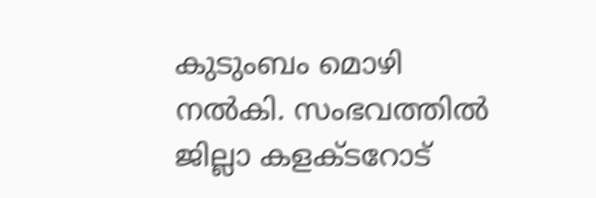കുടുംബം മൊഴി നൽകി. സംഭവത്തിൽ ജില്ലാ കളക്ടറോട്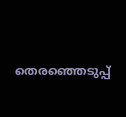തെരഞ്ഞെടുപ്പ്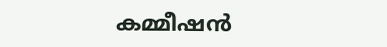കമ്മീഷൻ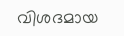വിശദമായ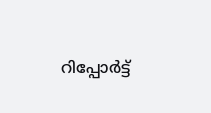റിപ്പോർട്ട്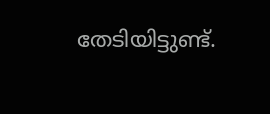തേടിയിട്ടുണ്ട്.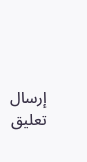إرسال تعليق